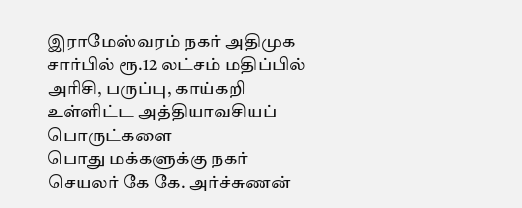இராமேஸ்வரம் நகர் அதிமுக சார்பில் ரூ.12 லட்சம் மதிப்பில் அரிசி, பருப்பு, காய்கறி உள்ளிட்ட அத்தியாவசியப் பொருட்களை
பொது மக்களுக்கு நகர் செயலர் கே கே. அர்ச்சுணன்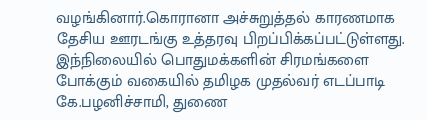வழங்கினார்.கொரானா அச்சுறுத்தல் காரணமாக தேசிய ஊரடங்கு உத்தரவு பிறப்பிக்கப்பட்டுள்ளது. இந்நிலையில் பொதுமக்களின் சிரமங்களை போக்கும் வகையில் தமிழக முதல்வர் எடப்பாடி கே.பழனிச்சாமி, துணை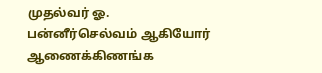முதல்வர் ஓ. பன்னீர்செல்வம் ஆகியோர் ஆணைக்கிணங்க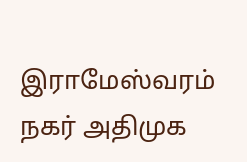இராமேஸ்வரம் நகர் அதிமுக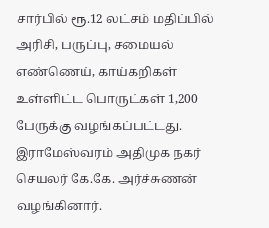சார்பில் ரூ.12 லட்சம் மதிப்பில் அரிசி, பருப்பு, சமையல் எண்ணெய், காய்கறிகள் உள்ளிட்ட பொருட்கள் 1,200 பேருக்கு வழங்கப்பட்டது. இராமேஸ்வரம் அதிமுக நகர் செயலர் கே.கே. அர்ச்சுணன் வழங்கினார்.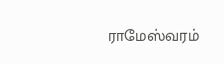ராமேஸ்வரம்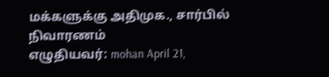மக்களுக்கு அதிமுக., சார்பில் நிவாரணம்
எழுதியவர்: mohan April 21,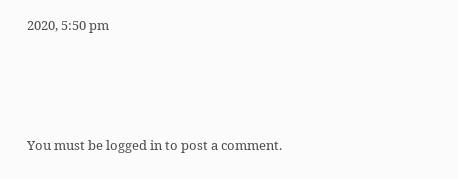2020, 5:50 pm




You must be logged in to post a comment.